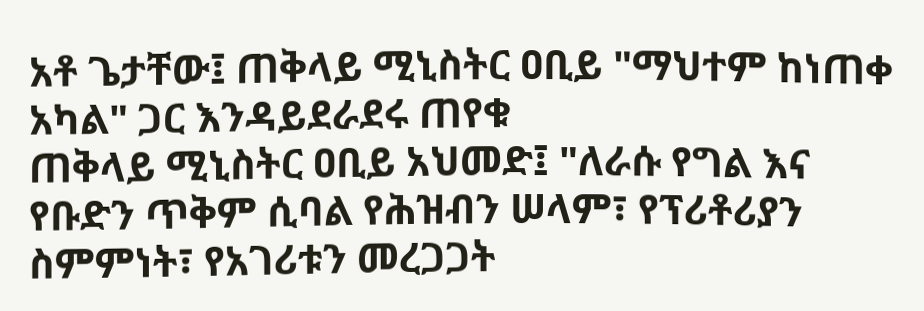አቶ ጌታቸው፤ ጠቅላይ ሚኒስትር ዐቢይ "ማህተም ከነጠቀ አካል" ጋር እንዳይደራደሩ ጠየቁ
ጠቅላይ ሚኒስትር ዐቢይ አህመድ፤ "ለራሱ የግል እና የቡድን ጥቅም ሲባል የሕዝብን ሠላም፣ የፕሪቶሪያን ስምምነት፣ የአገሪቱን መረጋጋት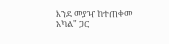እንደ መያዣ ከተጠቀመ አካል" ጋር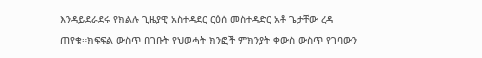እንዳይደራደሩ የክልሉ ጊዜያዊ አስተዳደር ርዕሰ መስተዳድር አቶ ጌታቸው ረዳ ጠየቁ።ክፍፍል ውስጥ በገቡት የህወሓት ክንፎች ምክንያት ቀውስ ውስጥ የገባውን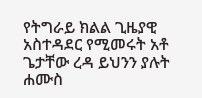የትግራይ ክልል ጊዜያዊ አስተዳደር የሚመሩት አቶ ጌታቸው ረዳ ይህንን ያሉት ሐሙስ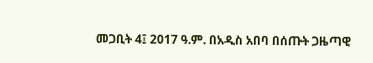መጋቢት 4፤ 2017 ዓ.ም. በአዲስ አበባ በሰጡት ጋዜጣዊ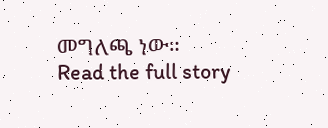መግለጫ ነው።
Read the full story